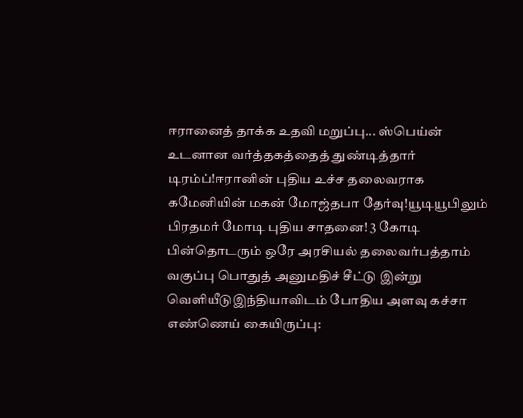ஈரானைத் தாக்க உதவி மறுப்பு... ஸ்பெய்ன் உடனான வர்த்தகத்தைத் துண்டித்தார் டிரம்ப்!ஈரானின் புதிய உச்ச தலைவராக கமேனியின் மகன் மோஜ்தபா தேர்வு!யூடியூபிலும் பிரதமர் மோடி புதிய சாதனை! 3 கோடி பின்தொடரும் ஒரே அரசியல் தலைவர்பத்தாம் வகுப்பு பொதுத் அனுமதிச் சீட்டு இன்று வெளியீடுஇந்தியாவிடம் போதிய அளவு கச்சா எண்ணெய் கையிருப்பு: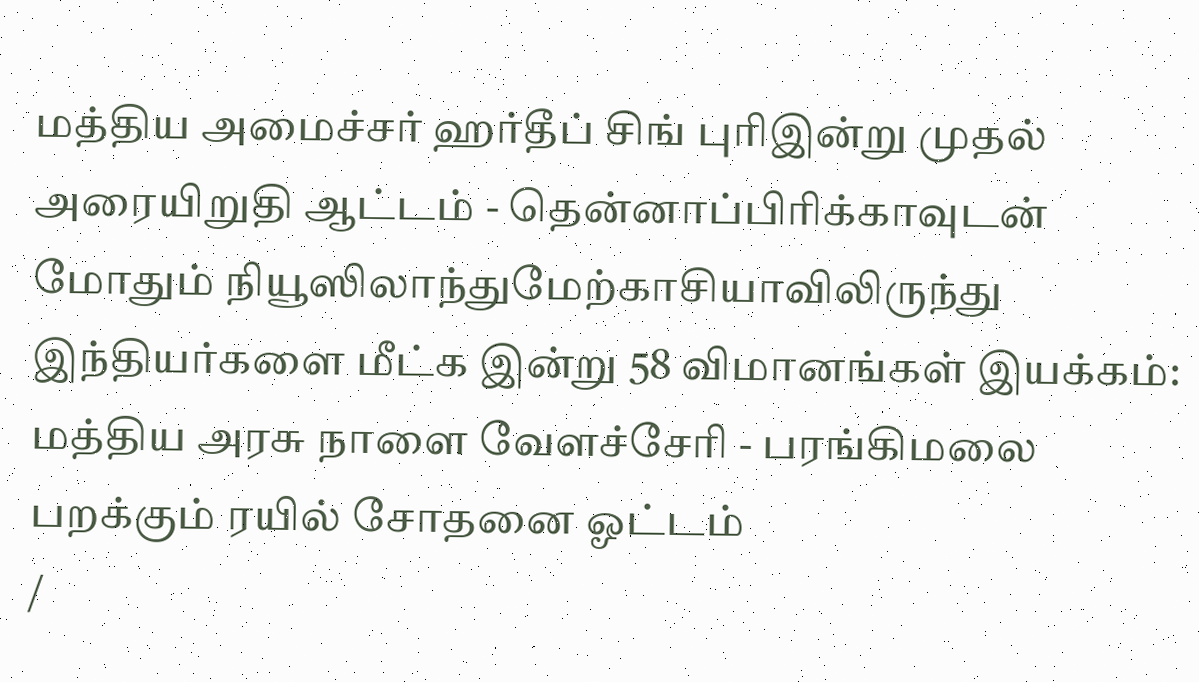மத்திய அமைச்சர் ஹர்தீப் சிங் புரிஇன்று முதல் அரையிறுதி ஆட்டம் - தென்னாப்பிரிக்காவுடன் மோதும் நியூஸிலாந்துமேற்காசியாவிலிருந்து இந்தியர்களை மீட்க இன்று 58 விமானங்கள் இயக்கம்: மத்திய அரசு நாளை வேளச்சேரி - பரங்கிமலை பறக்கும் ரயில் சோதனை ஓட்டம்
/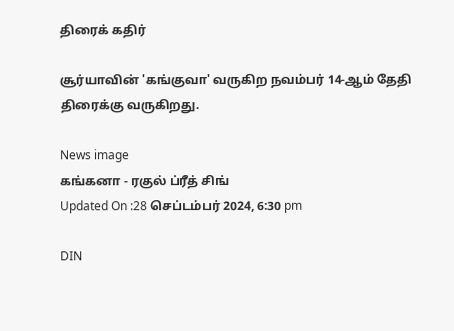திரைக் கதிர்

சூர்யாவின் 'கங்குவா' வருகிற நவம்பர் 14-ஆம் தேதி திரைக்கு வருகிறது.

News image
கங்கனா - ரகுல் ப்ரீத் சிங்
Updated On :28 செப்டம்பர் 2024, 6:30 pm

DIN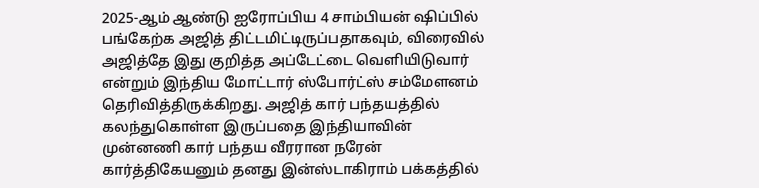2025-ஆம் ஆண்டு ஐரோப்பிய 4 சாம்பியன் ஷிப்பில் பங்கேற்க அஜித் திட்டமிட்டிருப்பதாகவும், விரைவில் அஜித்தே இது குறித்த அப்டேட்டை வெளியிடுவார் என்றும் இந்திய மோட்டார் ஸ்போர்ட்ஸ் சம்மேளனம் தெரிவித்திருக்கிறது. அஜித் கார் பந்தயத்தில் கலந்துகொள்ள இருப்பதை இந்தியாவின் முன்னணி கார் பந்தய வீரரான நரேன் கார்த்திகேயனும் தனது இன்ஸ்டாகிராம் பக்கத்தில்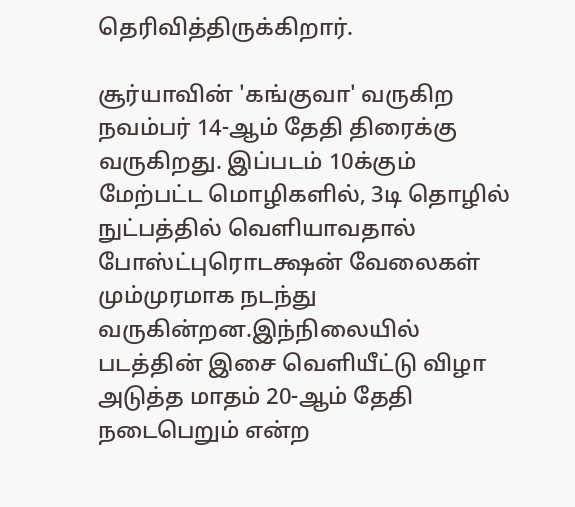தெரிவித்திருக்கிறார்.

சூர்யாவின் 'கங்குவா' வருகிற நவம்பர் 14-ஆம் தேதி திரைக்கு வருகிறது. இப்படம் 10க்கும் மேற்பட்ட மொழிகளில், 3டி தொழில் நுட்பத்தில் வெளியாவதால் போஸ்ட்புரொடக்ஷன் வேலைகள் மும்முரமாக நடந்து வருகின்றன.இந்நிலையில் படத்தின் இசை வெளியீட்டு விழா அடுத்த மாதம் 20-ஆம் தேதி நடைபெறும் என்ற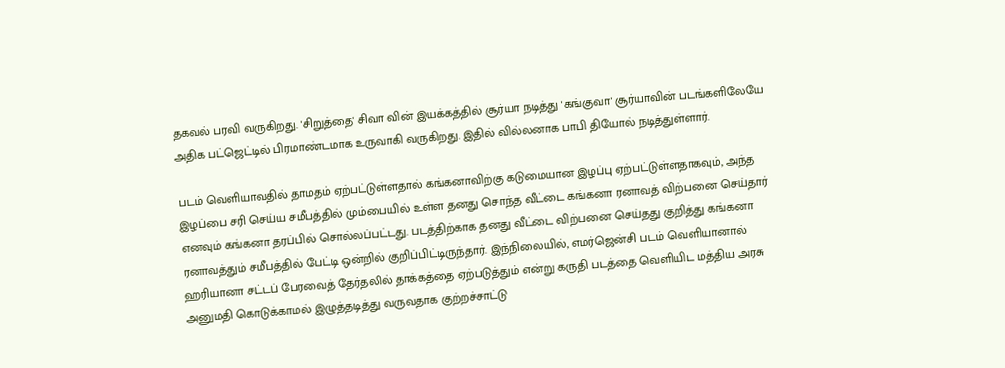தகவல் பரவி வருகிறது. 'சிறுத்தை' சிவா வின் இயக்கத்தில் சூர்யா நடித்து 'கங்குவா' சூர்யாவின் படங்களிலேயே அதிக பட்ஜெட்டில் பிரமாண்டமாக உருவாகி வருகிறது. இதில் வில்லனாக பாபி தியோல் நடித்துள்ளார்.

படம் வெளியாவதில் தாமதம் ஏற்பட்டுள்ளதால் கங்கனாவிற்கு கடுமையான இழப்பு ஏற்பட்டுள்ளதாகவும், அந்த இழப்பை சரி செய்ய சமீபத்தில் மும்பையில் உள்ள தனது சொந்த வீட்டை கங்கனா ரனாவத் விற்பனை செய்தார் எனவும் கங்கனா தரப்பில் சொல்லப்பட்டது. படத்திற்காக தனது வீட்டை விற்பனை செய்தது குறித்து கங்கனா ரனாவத்தும் சமீபத்தில் பேட்டி ஒன்றில் குறிப்பிட்டிருந்தார். இந்நிலையில், எமர்ஜென்சி படம் வெளியானால் ஹரியானா சட்டப் பேரவைத் தேர்தலில் தாக்கத்தை ஏற்படுத்தும் என்று கருதி படத்தை வெளியிட மத்திய அரசு அனுமதி கொடுக்காமல் இழுத்தடித்து வருவதாக குற்றச்சாட்டு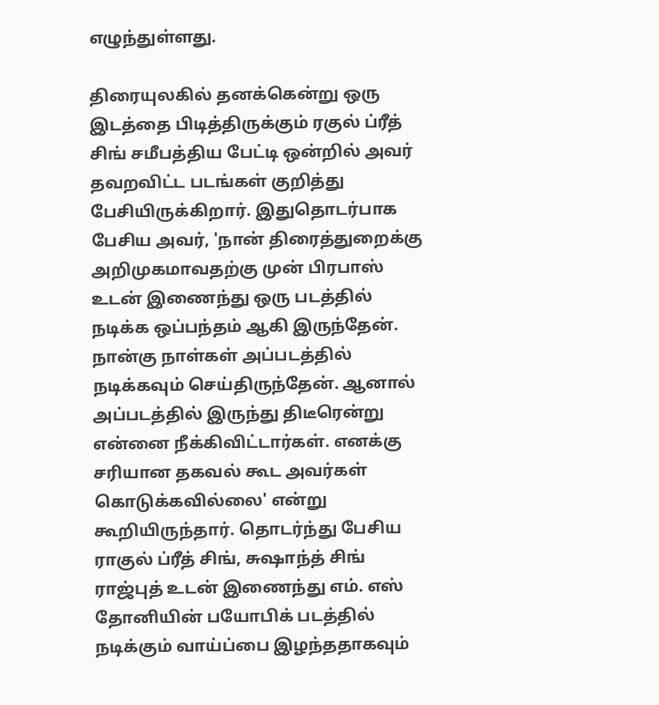எழுந்துள்ளது.

திரையுலகில் தனக்கென்று ஒரு இடத்தை பிடித்திருக்கும் ரகுல் ப்ரீத் சிங் சமீபத்திய பேட்டி ஒன்றில் அவர் தவறவிட்ட படங்கள் குறித்து பேசியிருக்கிறார். இதுதொடர்பாக பேசிய அவர், 'நான் திரைத்துறைக்கு அறிமுகமாவதற்கு முன் பிரபாஸ் உடன் இணைந்து ஒரு படத்தில் நடிக்க ஒப்பந்தம் ஆகி இருந்தேன். நான்கு நாள்கள் அப்படத்தில் நடிக்கவும் செய்திருந்தேன். ஆனால் அப்படத்தில் இருந்து திடீரென்று என்னை நீக்கிவிட்டார்கள். எனக்கு சரியான தகவல் கூட அவர்கள் கொடுக்கவில்லை' என்று கூறியிருந்தார். தொடர்ந்து பேசிய ராகுல் ப்ரீத் சிங், சுஷாந்த் சிங் ராஜ்புத் உடன் இணைந்து எம். எஸ் தோனியின் பயோபிக் படத்தில் நடிக்கும் வாய்ப்பை இழந்ததாகவும்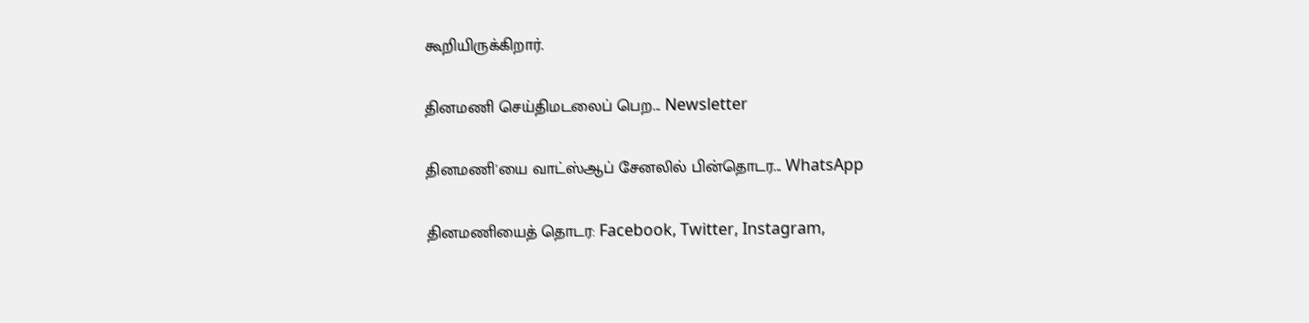கூறியிருக்கிறார்.

தினமணி செய்திமடலைப் பெற... Newsletter

தினமணி'யை வாட்ஸ்ஆப் சேனலில் பின்தொடர... WhatsApp

தினமணியைத் தொடர: Facebook, Twitter, Instagram,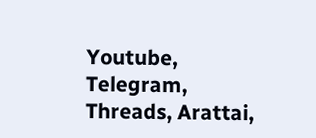Youtube, Telegram, Threads, Arattai,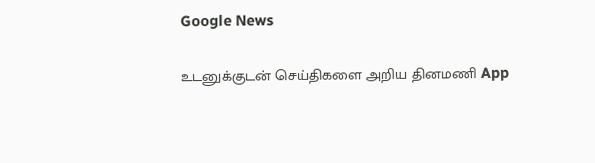Google News

உடனுக்குடன் செய்திகளை அறிய தினமணி App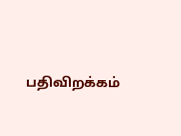பதிவிறக்கம்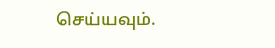செய்யவும்.